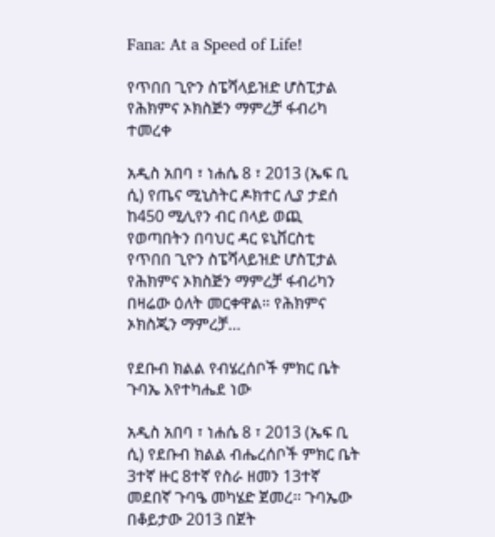Fana: At a Speed of Life!

የጥበበ ጊዮን ስፔሻላይዝድ ሆስፒታል የሕክምና ኦክስጅን ማምረቻ ፋብሪካ ተመረቀ

አዲስ አበባ ፣ ነሐሴ 8 ፣ 2013 (ኤፍ ቢ ሲ) የጤና ሚኒስትር ዶክተር ሊያ ታደሰ ከ450 ሚሊየን ብር በላይ ወጪ የወጣበትን በባህር ዳር ዩኒቨርስቲ የጥበበ ጊዮን ስፔሻላይዝድ ሆስፒታል የሕክምና ኦክስጅን ማምረቻ ፋብሪካን በዛሬው ዕለት መርቀዋል። የሕክምና ኦክስጂን ማምረቻ…

የደቡብ ክልል የብሄረሰቦች ምክር ቤት ጉባኤ እየተካሔደ ነው

አዲስ አበባ ፣ ነሐሴ 8 ፣ 2013 (ኤፍ ቢ ሲ) የደቡብ ክልል ብሔረሰቦች ምክር ቤት 3ተኛ ዙር 8ተኛ የስራ ዘመን 13ተኛ መደበኛ ጉባዔ መካሄድ ጀመረ፡፡ ጉባኤው በቆይታው 2013 በጀት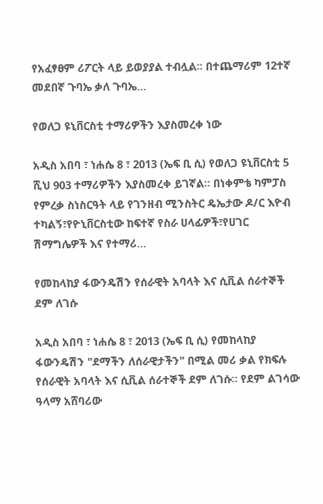የአፈፃፀም ሪፖርት ላይ ይወያያል ተብሏል፡፡ በተጨማሪም 12ተኛ መደበኛ ጉባኤ ቃለ ጉባኤ…

የወለጋ ዩኒቨርስቲ ተማሪዎችን እያስመረቀ ነው

አዲስ አበባ ፣ ነሐሴ 8 ፣ 2013 (ኤፍ ቢ ሲ) የወለጋ ዩኒቨርስቲ 5 ሺህ 903 ተማሪዎችን እያስመረቀ ይገኛል። በነቀምቴ ካምፓስ የምረቃ ስነስርዓት ላይ የገንዘብ ሚንስትር ዴኤታው ዶ/ር እዮብ ተካልኝ፣የዮኒቨርስቲው ከፍተኛ የስራ ሀላፊዎች፣የሀገር ሽማግሌዎች እና የተማሪ…

የመከላከያ ፋውንዴሽን የሰራዊት አባላት እና ሲቪል ሰራተኞች ደም ለገሱ

አዲስ አበባ ፣ ነሐሴ 8 ፣ 2013 (ኤፍ ቢ ሲ) የመከላከያ ፋውንዴሽን "ደማችን ለሰራዊታችን" በሚል መሪ ቃል የክፍሉ የሰራዊት አባላት እና ሲቪል ሰራተኞች ደም ለገሱ። የደም ልገሳው ዓላማ አሸባሪው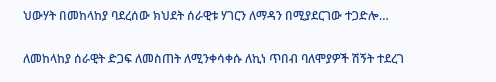ህውሃት በመከላከያ ባደረሰው ክህደት ሰራዊቱ ሃገርን ለማዳን በሚያደርገው ተጋድሎ…

ለመከላከያ ሰራዊት ድጋፍ ለመስጠት ለሚንቀሳቀሱ ለኪነ ጥበብ ባለሞያዎች ሽኝት ተደረገ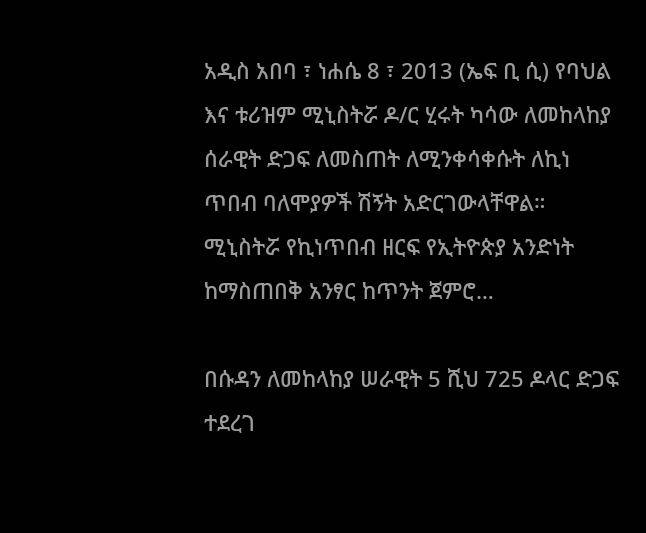አዲስ አበባ ፣ ነሐሴ 8 ፣ 2013 (ኤፍ ቢ ሲ) የባህል እና ቱሪዝም ሚኒስትሯ ዶ/ር ሂሩት ካሳው ለመከላከያ ሰራዊት ድጋፍ ለመስጠት ለሚንቀሳቀሱት ለኪነ ጥበብ ባለሞያዎች ሽኝት አድርገውላቸዋል። ሚኒስትሯ የኪነጥበብ ዘርፍ የኢትዮጵያ አንድነት ከማስጠበቅ አንፃር ከጥንት ጀምሮ…

በሱዳን ለመከላከያ ሠራዊት 5 ሺህ 725 ዶላር ድጋፍ ተደረገ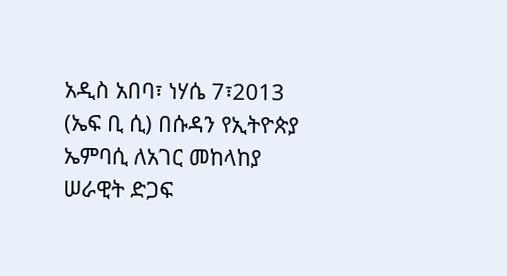አዲስ አበባ፣ ነሃሴ 7፣2013 (ኤፍ ቢ ሲ) በሱዳን የኢትዮጵያ ኤምባሲ ለአገር መከላከያ ሠራዊት ድጋፍ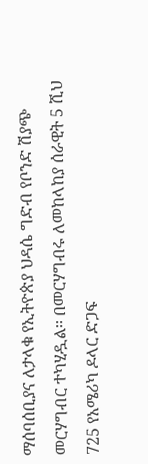ማሰባሰቢያና ለታላቁ የኢትዮጵያ ህዳሴ ግድብ የቦንድ ሽያጭ መርሃግብር ተካሂዷል፡፡ በመርሃግብሩ ለመከላከያ ሰራዊት 5 ሺህ 725 የአሜሪካ ዶላር ድጋፍ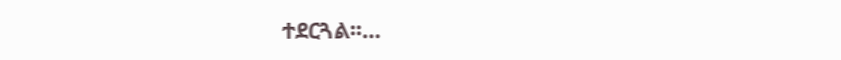ተደርጓል፡፡…